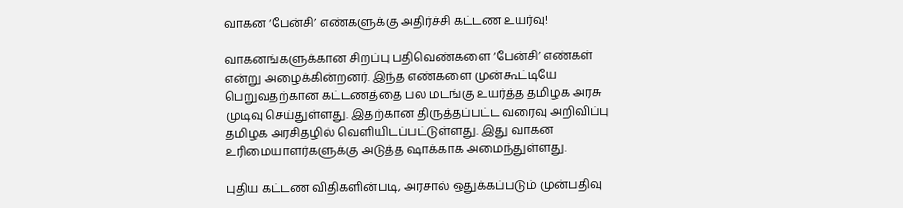வாகன ‘பேன்சி’ எண்களுக்கு அதிர்ச்சி கட்டண உயர்வு!

வாகனங்களுக்கான சிறப்பு பதிவெண்களை ‘பேன்சி’ எண்கள் என்று அழைக்கின்றனர். இந்த எண்களை முன்கூட்டியே பெறுவதற்கான கட்டணத்தை பல மடங்கு உயர்த்த தமிழக அரசு முடிவு செய்துள்ளது. இதற்கான திருத்தப்பட்ட வரைவு அறிவிப்பு தமிழக அரசிதழில் வெளியிடப்பட்டுள்ளது. இது வாகன உரிமையாளர்களுக்கு அடுத்த ஷாக்காக அமைந்துள்ளது.

புதிய கட்டண விதிகளின்படி, அரசால் ஒதுக்கப்படும் முன்பதிவு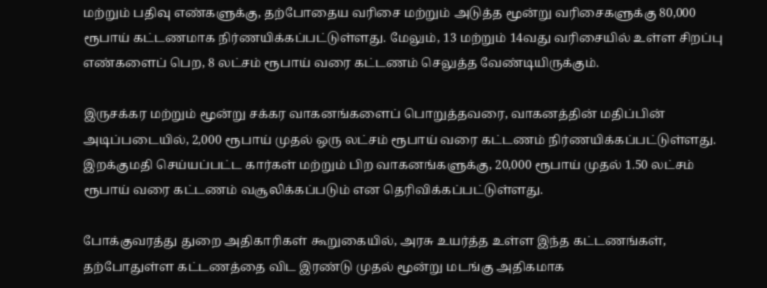மற்றும் பதிவு எண்களுக்கு, தற்போதைய வரிசை மற்றும் அடுத்த மூன்று வரிசைகளுக்கு 80,000 ரூபாய் கட்டணமாக நிர்ணயிக்கப்பட்டுள்ளது. மேலும், 13 மற்றும் 14வது வரிசையில் உள்ள சிறப்பு எண்களைப் பெற, 8 லட்சம் ரூபாய் வரை கட்டணம் செலுத்த வேண்டியிருக்கும்.

இருசக்கர மற்றும் மூன்று சக்கர வாகனங்களைப் பொறுத்தவரை, வாகனத்தின் மதிப்பின் அடிப்படையில், 2,000 ரூபாய் முதல் ஒரு லட்சம் ரூபாய் வரை கட்டணம் நிர்ணயிக்கப்பட்டுள்ளது. இறக்குமதி செய்யப்பட்ட கார்கள் மற்றும் பிற வாகனங்களுக்கு, 20,000 ரூபாய் முதல் 1.50 லட்சம் ரூபாய் வரை கட்டணம் வசூலிக்கப்படும் என தெரிவிக்கப்பட்டுள்ளது.

போக்குவரத்து துறை அதிகாரிகள் கூறுகையில், அரசு உயர்த்த உள்ள இந்த கட்டணங்கள், தற்போதுள்ள கட்டணத்தை விட இரண்டு முதல் மூன்று மடங்கு அதிகமாக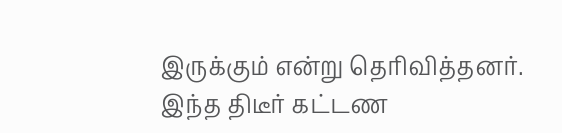இருக்கும் என்று தெரிவித்தனர். இந்த திடீர் கட்டண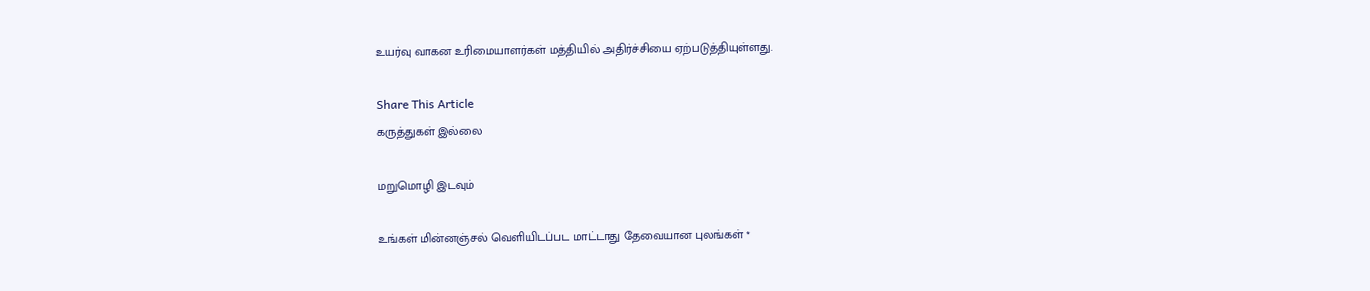உயர்வு வாகன உரிமையாளர்கள் மத்தியில் அதிர்ச்சியை ஏற்படுத்தியுள்ளது.

Share This Article
கருத்துகள் இல்லை

மறுமொழி இடவும்

உங்கள் மின்னஞ்சல் வெளியிடப்பட மாட்டாது தேவையான புலங்கள் *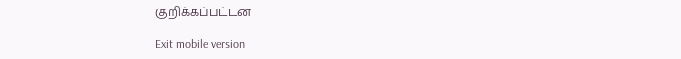குறிக்கப்பட்டன

Exit mobile version